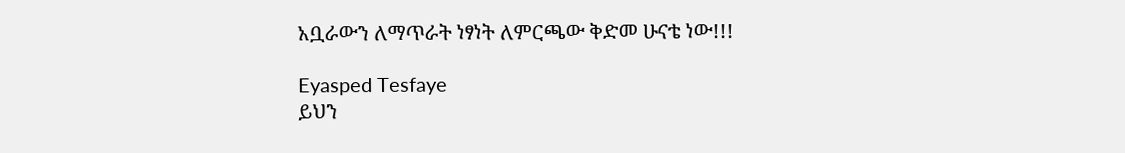አቧራውን ለማጥራት ነፃነት ለምርጫው ቅድመ ሁናቴ ነው!!!

Eyasped Tesfaye
ይህን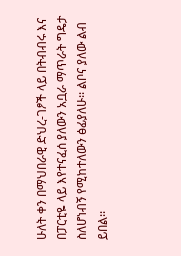ሁለት ቀን በማህበራዊ ድህረ-ገፆች ላይ በትብብሩ እና በፓርቲዬ ላይ እየተናፈሰ ያለውን አቧራ ማጥራት ግዴታ ስለሆነብኝ የሚከተለውን ፅፊያለሁ፡፡ ልቦና ያለው ልብ ይበል፡፡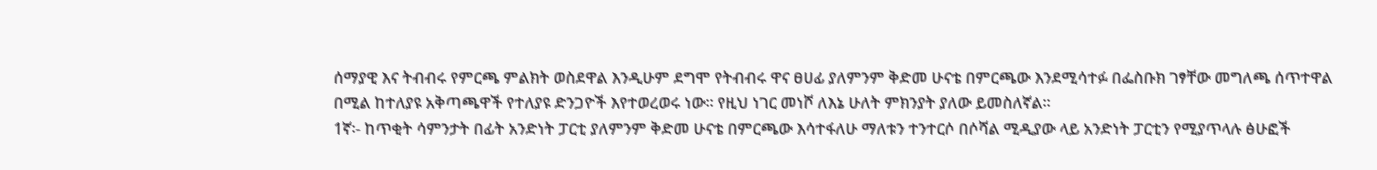ሰማያዊ እና ትብብሩ የምርጫ ምልክት ወስደዋል እንዲሁም ደግሞ የትብብሩ ዋና ፀሀፊ ያለምንም ቅድመ ሁናቴ በምርጫው እንደሚሳተፉ በፌስቡክ ገፃቸው መግለጫ ሰጥተዋል በሚል ከተለያዩ አቅጣጫዋች የተለያዩ ድንጋዮች እየተወረወሩ ነው፡፡ የዚህ ነገር መነሾ ለእኔ ሁለት ምክንያት ያለው ይመስለኛል፡፡
1ኛ፡- ከጥቂት ሳምንታት በፊት አንድነት ፓርቲ ያለምንም ቅድመ ሁናቴ በምርጫው እሳተፋለሁ ማለቱን ተንተርሶ በሶሻል ሚዲያው ላይ አንድነት ፓርቲን የሚያጥላሉ ፅሁፎች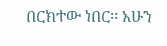በርክተው ነበር፡፡ አሁን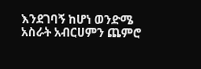እንደገባኝ ከሆነ ወንድሜ አስራት አብርሀምን ጨምሮ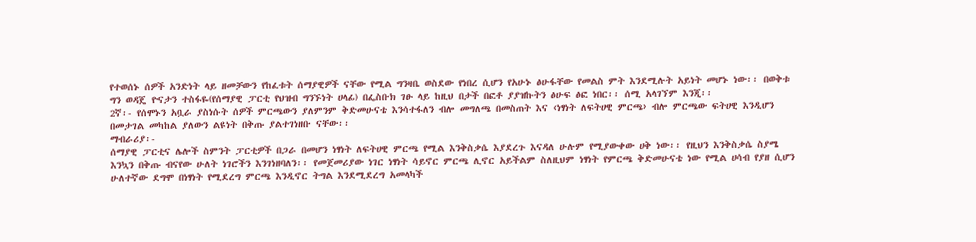የተወሰኑ ሰዎች አንድነት ላይ ዘመቻውን የከፈቱት ሰማያዊዎች ናቸው የሚል ግንዛቤ ወስደው የነበረ ሲሆን የአሁኑ ፅሁፋቸው የመልስ ምት እንደሚሉት አይነት መሆኑ ነው፡፡ በወቅቱ ግን ወዳጄ ዮናታን ተስፋዬ(የሰማያዊ ፓርቲ የህዝብ ግንኙነት ሀላፊ) በፌስቡክ ገፁ ላይ ከዚህ በታች በፎቶ ያያዝኩትን ፅሁፍ ፅፎ ነበር፡፡ ሰሚ አላገኘም እንጂ፡፡
2ኛ፡- የሰሞኑን አቧራ ያስነሱት ሰዎች ምርጫውን ያለምንም ቅድመሁናቴ እንሳተፋለን ብሎ መግለጫ በመስጠት እና ‹ነፃነት ለፍትሀዊ ምርጫ› ብሎ ምርጫው ፍትሀዊ እንዲሆን በመታገል መካከል ያለውን ልዩነት በቅጡ ያልተገነዘቡ ናቸው፡፡
ማብራሪያ፡-
ሰማያዊ ፓርቲና ሌሎች ስምንት ፓርቲዎች በጋራ በመሆን ነፃነት ለፍትሀዊ ምርጫ የሚል እንቅስቃሴ እያደረጉ እናዳለ ሁሉም የሚያውቀው ሀቅ ነው፡፡ የዚህን እንቅስቃሴ ስያሜ እንኳን በቅጡ ብናየው ሁለት ነገሮችን እንገነዘባለን፡፡ የመጀመሪያው ነገር ነፃነት ሳይኖር ምርጫ ሊኖር አይችልም ስለዚህም ነፃነት የምርጫ ቅድመሁናቴ ነው የሚል ሀሳብ የያዘ ሲሆን ሁለተኛው ደግሞ በነፃነት የሚደረግ ምርጫ እንዲኖር ትግል እንደሚደረግ አመላካች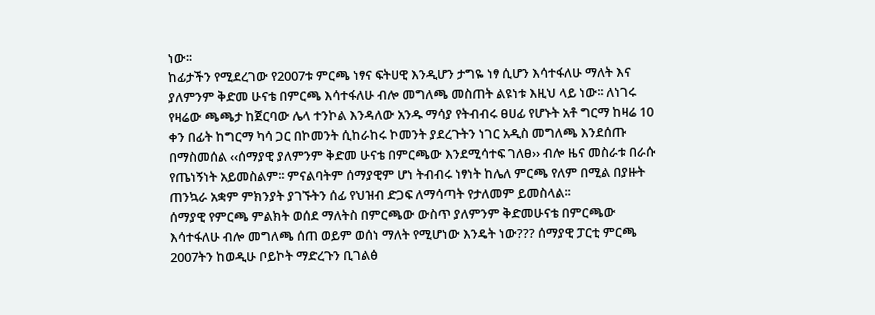ነው፡፡
ከፊታችን የሚደረገው የ2007ቱ ምርጫ ነፃና ፍትሀዊ እንዲሆን ታግዬ ነፃ ሲሆን እሳተፋለሁ ማለት እና ያለምንም ቅድመ ሁናቴ በምርጫ እሳተፋለሁ ብሎ መግለጫ መስጠት ልዩነቱ እዚህ ላይ ነው፡፡ ለነገሩ የዛሬው ጫጫታ ከጀርባው ሌላ ተንኮል እንዳለው አንዱ ማሳያ የትብብሩ ፀሀፊ የሆኑት አቶ ግርማ ከዛሬ 10 ቀን በፊት ከግርማ ካሳ ጋር በኮመንት ሲከራከሩ ኮመንት ያደረጉትን ነገር አዲስ መግለጫ እንደሰጡ በማስመሰል ‹‹ሰማያዊ ያለምንም ቅድመ ሁናቴ በምርጫው እንደሚሳተፍ ገለፀ›› ብሎ ዜና መስራቱ በራሱ የጤነኝነት አይመስልም፡፡ ምናልባትም ሰማያዊም ሆነ ትብብሩ ነፃነት ከሌለ ምርጫ የለም በሚል በያዙት ጠንኳራ አቋም ምክንያት ያገኙትን ሰፊ የህዝብ ድጋፍ ለማሳጣት የታለመም ይመስላል፡፡
ሰማያዊ የምርጫ ምልክት ወሰደ ማለትስ በምርጫው ውስጥ ያለምንም ቅድመሁናቴ በምርጫው እሳተፋለሁ ብሎ መግለጫ ሰጠ ወይም ወሰነ ማለት የሚሆነው እንዴት ነው??? ሰማያዊ ፓርቲ ምርጫ 2007ትን ከወዲሁ ቦይኮት ማድረጉን ቢገልፅ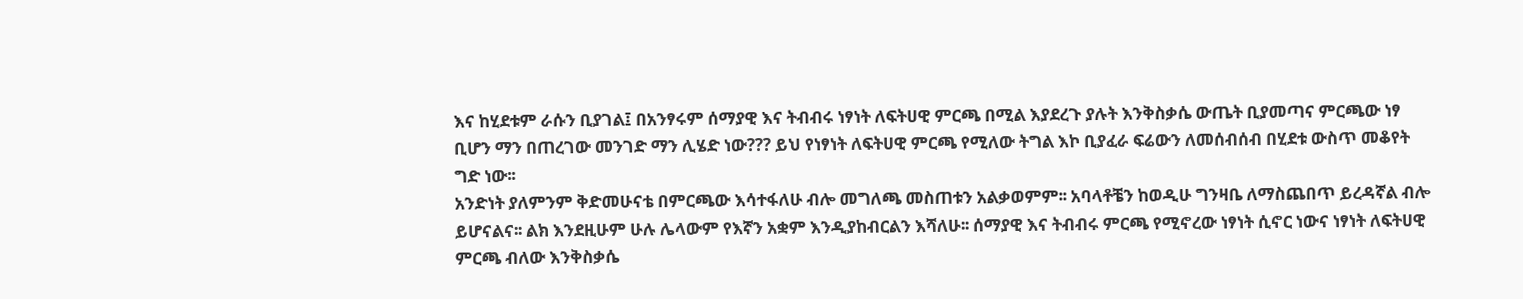እና ከሂደቱም ራሱን ቢያገል፤ በአንፃሩም ሰማያዊ እና ትብብሩ ነፃነት ለፍትሀዊ ምርጫ በሚል እያደረጉ ያሉት እንቅስቃሴ ውጤት ቢያመጣና ምርጫው ነፃ ቢሆን ማን በጠረገው መንገድ ማን ሊሄድ ነው??? ይህ የነፃነት ለፍትሀዊ ምርጫ የሚለው ትግል እኮ ቢያፈራ ፍሬውን ለመሰብሰብ በሂደቱ ውስጥ መቆየት ግድ ነው፡፡
አንድነት ያለምንም ቅድመሁናቴ በምርጫው እሳተፋለሁ ብሎ መግለጫ መስጠቱን አልቃወምም፡፡ አባላቶቼን ከወዲሁ ግንዛቤ ለማስጨበጥ ይረዳኛል ብሎ ይሆናልና፡፡ ልክ እንደዚሁም ሁሉ ሌላውም የእኛን አቋም እንዲያከብርልን እሻለሁ፡፡ ሰማያዊ እና ትብብሩ ምርጫ የሚኖረው ነፃነት ሲኖር ነውና ነፃነት ለፍትሀዊ ምርጫ ብለው እንቅስቃሴ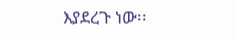እያደረጉ ነው፡፡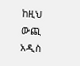ከዚህ ውጪ አዲስ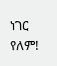ነገር የለም!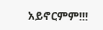አይኖርምም!!!